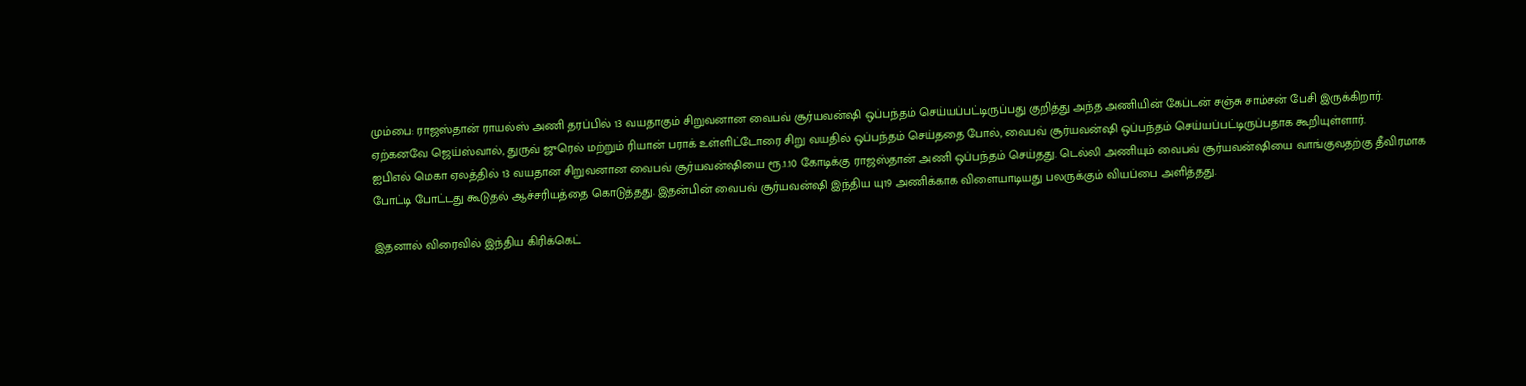மும்பை: ராஜஸ்தான் ராயல்ஸ் அணி தரப்பில் 13 வயதாகும் சிறுவனான வைபவ் சூர்யவன்ஷி ஒப்பந்தம் செய்யப்பட்டிருப்பது குறித்து அந்த அணியின் கேப்டன் சஞ்சு சாம்சன் பேசி இருக்கிறார். ஏற்கனவே ஜெய்ஸ்வால், துருவ் ஜுரெல் மற்றும் ரியான் பராக் உள்ளிட்டோரை சிறு வயதில் ஒப்பந்தம் செய்ததை போல், வைபவ் சூர்யவன்ஷி ஒப்பந்தம் செய்யப்பட்டிருப்பதாக கூறியுள்ளார்.
ஐபிஎல் மெகா ஏலத்தில் 13 வயதான சிறுவனான வைபவ் சூர்யவன்ஷியை ரூ.1.10 கோடிக்கு ராஜஸ்தான் அணி ஒப்பந்தம் செய்தது. டெல்லி அணியும் வைபவ் சூர்யவன்ஷியை வாங்குவதற்கு தீவிரமாக போட்டி போட்டது கூடுதல் ஆச்சரியத்தை கொடுத்தது. இதன்பின் வைபவ் சூர்யவன்ஷி இந்திய யு19 அணிக்காக விளையாடியது பலருக்கும் வியப்பை அளித்தது.

இதனால் விரைவில் இந்திய கிரிக்கெட்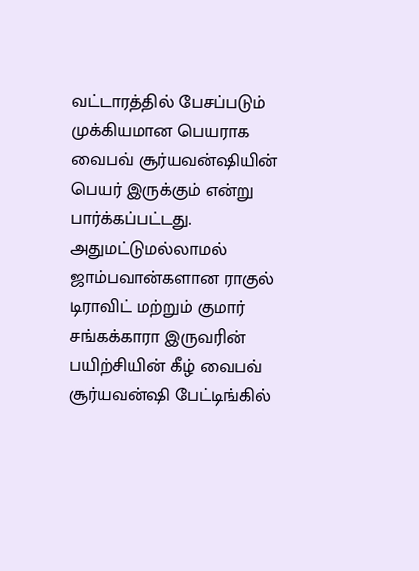வட்டாரத்தில் பேசப்படும் முக்கியமான பெயராக வைபவ் சூர்யவன்ஷியின் பெயர் இருக்கும் என்று பார்க்கப்பட்டது. அதுமட்டுமல்லாமல் ஜாம்பவான்களான ராகுல் டிராவிட் மற்றும் குமார் சங்கக்காரா இருவரின் பயிற்சியின் கீழ் வைபவ் சூர்யவன்ஷி பேட்டிங்கில்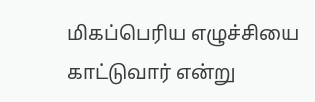மிகப்பெரிய எழுச்சியை காட்டுவார் என்று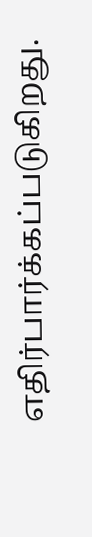எதிர்பார்க்கப்படுகிறது.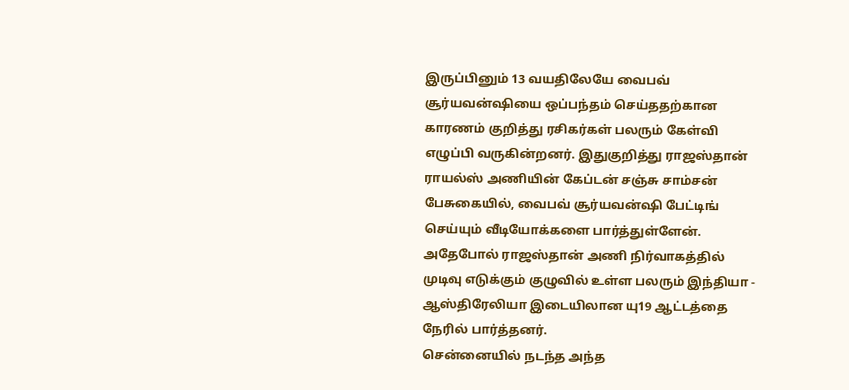இருப்பினும் 13 வயதிலேயே வைபவ் சூர்யவன்ஷியை ஒப்பந்தம் செய்ததற்கான காரணம் குறித்து ரசிகர்கள் பலரும் கேள்வி எழுப்பி வருகின்றனர். இதுகுறித்து ராஜஸ்தான் ராயல்ஸ் அணியின் கேப்டன் சஞ்சு சாம்சன் பேசுகையில், வைபவ் சூர்யவன்ஷி பேட்டிங் செய்யும் வீடியோக்களை பார்த்துள்ளேன். அதேபோல் ராஜஸ்தான் அணி நிர்வாகத்தில் முடிவு எடுக்கும் குழுவில் உள்ள பலரும் இந்தியா - ஆஸ்திரேலியா இடையிலான யு19 ஆட்டத்தை நேரில் பார்த்தனர்.
சென்னையில் நடந்த அந்த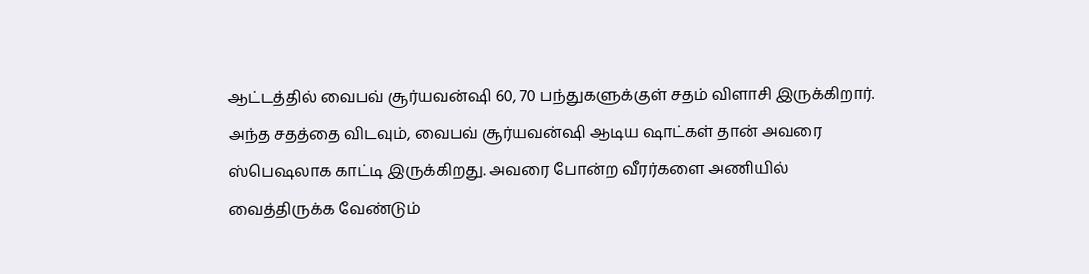ஆட்டத்தில் வைபவ் சூர்யவன்ஷி 60, 70 பந்துகளுக்குள் சதம் விளாசி இருக்கிறார். அந்த சதத்தை விடவும், வைபவ் சூர்யவன்ஷி ஆடிய ஷாட்கள் தான் அவரை ஸ்பெஷலாக காட்டி இருக்கிறது. அவரை போன்ற வீரர்களை அணியில் வைத்திருக்க வேண்டும்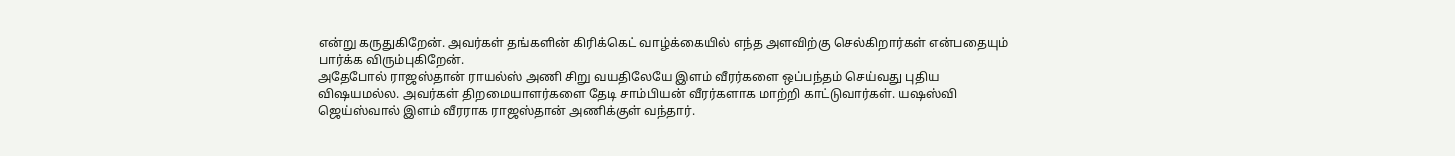என்று கருதுகிறேன். அவர்கள் தங்களின் கிரிக்கெட் வாழ்க்கையில் எந்த அளவிற்கு செல்கிறார்கள் என்பதையும் பார்க்க விரும்புகிறேன்.
அதேபோல் ராஜஸ்தான் ராயல்ஸ் அணி சிறு வயதிலேயே இளம் வீரர்களை ஒப்பந்தம் செய்வது புதிய விஷயமல்ல. அவர்கள் திறமையாளர்களை தேடி சாம்பியன் வீரர்களாக மாற்றி காட்டுவார்கள். யஷஸ்வி ஜெய்ஸ்வால் இளம் வீரராக ராஜஸ்தான் அணிக்குள் வந்தார்.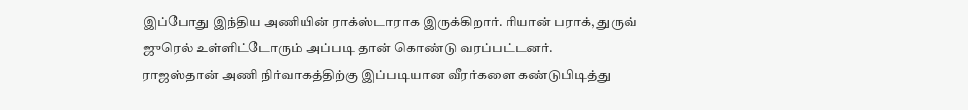இப்போது இந்திய அணியின் ராக்ஸ்டாராக இருக்கிறார். ரியான் பராக், துருவ் ஜுரெல் உள்ளிட்டோரும் அப்படி தான் கொண்டு வரப்பட்டனர்.
ராஜஸ்தான் அணி நிர்வாகத்திற்கு இப்படியான வீரர்களை கண்டுபிடித்து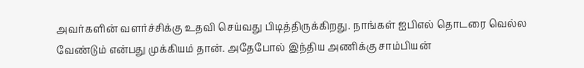அவர்களின் வளர்ச்சிக்கு உதவி செய்வது பிடித்திருக்கிறது. நாங்கள் ஐபிஎல் தொடரை வெல்ல வேண்டும் என்பது முக்கியம் தான். அதேபோல் இந்திய அணிக்கு சாம்பியன்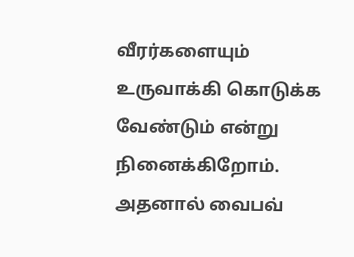வீரர்களையும் உருவாக்கி கொடுக்க வேண்டும் என்று நினைக்கிறோம். அதனால் வைபவ்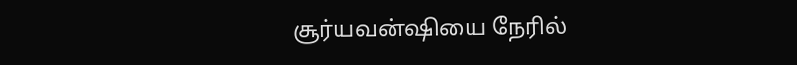சூர்யவன்ஷியை நேரில்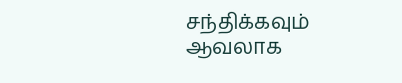சந்திக்கவும் ஆவலாக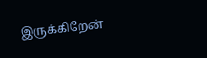இருக்கிறேன்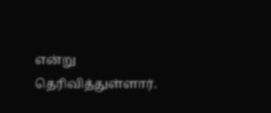என்று தெரிவித்துள்ளார்.